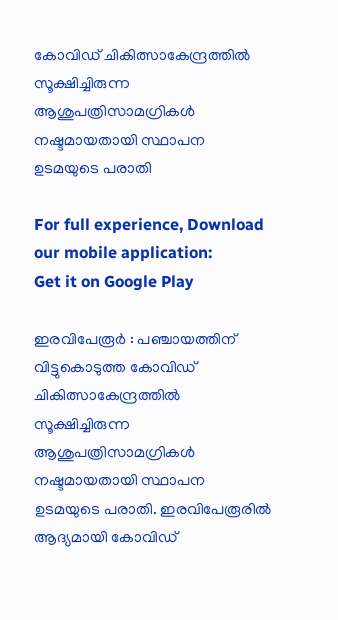കോവിഡ് ചികിത്സാകേന്ദ്രത്തിൽ സൂക്ഷിച്ചിരുന്ന ആശുപത്രിസാമഗ്രികൾ നഷ്ടമായതായി സ്ഥാപന ഉടമയുടെ പരാതി

For full experience, Download our mobile application:
Get it on Google Play

ഇരവിപേരൂർ : പഞ്ചായത്തിന് വിട്ടുകൊടുത്ത കോവിഡ് ചികിത്സാകേന്ദ്രത്തിൽ സൂക്ഷിച്ചിരുന്ന ആശുപത്രിസാമഗ്രികൾ നഷ്ടമായതായി സ്ഥാപന ഉടമയുടെ പരാതി. ഇരവിപേരൂരിൽ ആദ്യമായി കോവിഡ്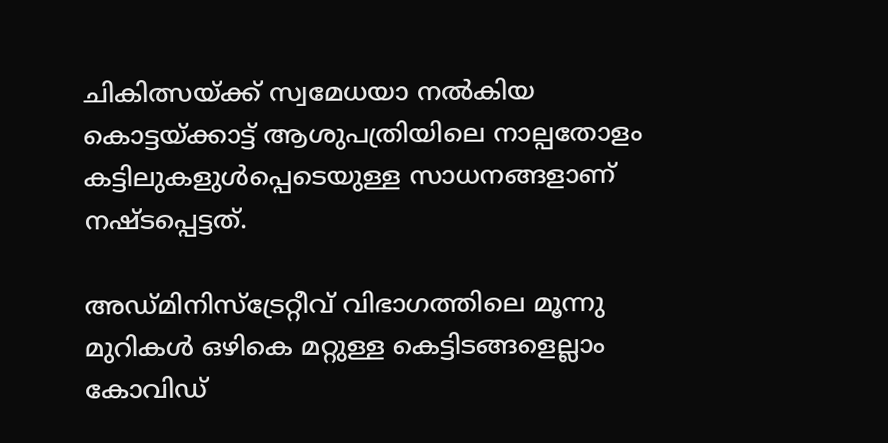ചികിത്സയ്ക്ക് സ്വമേധയാ നൽകിയ കൊട്ടയ്ക്കാട്ട് ആശുപത്രിയിലെ നാല്പതോളം കട്ടിലുകളുൾപ്പെടെയുള്ള സാധനങ്ങളാണ് നഷ്ടപ്പെട്ടത്.

അഡ്മിനിസ്‌ട്രേറ്റീവ് വിഭാഗത്തിലെ മൂന്നു മുറികൾ ഒഴികെ മറ്റുള്ള കെട്ടിടങ്ങളെല്ലാം കോവിഡ്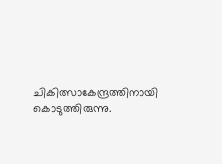ചികിത്സാകേന്ദ്രത്തിനായി കൊടുത്തിരുന്നു.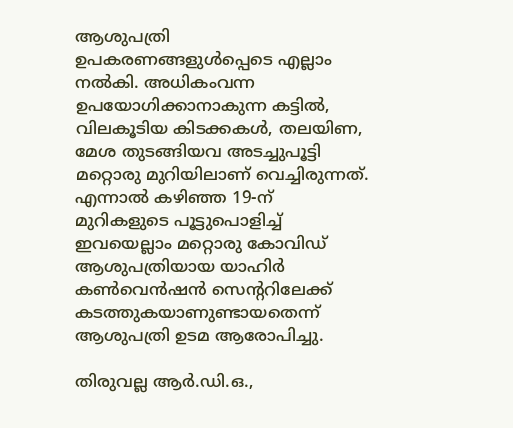ആശുപത്രി ഉപകരണങ്ങളുൾപ്പെടെ എല്ലാം നൽകി. അധികംവന്ന ഉപയോഗിക്കാനാകുന്ന കട്ടിൽ, വിലകൂടിയ കിടക്കകൾ, തലയിണ, മേശ തുടങ്ങിയവ അടച്ചുപൂട്ടി മറ്റൊരു മുറിയിലാണ് വെച്ചിരുന്നത്. എന്നാൽ കഴിഞ്ഞ 19-ന് മുറികളുടെ പൂട്ടുപൊളിച്ച് ഇവയെല്ലാം മറ്റൊരു കോവിഡ് ആശുപത്രിയായ യാഹിർ കൺവെൻഷൻ സെന്ററിലേക്ക് കടത്തുകയാണുണ്ടായതെന്ന് ആശുപത്രി ഉടമ ആരോപിച്ചു.

തിരുവല്ല ആർ.ഡി.ഒ.,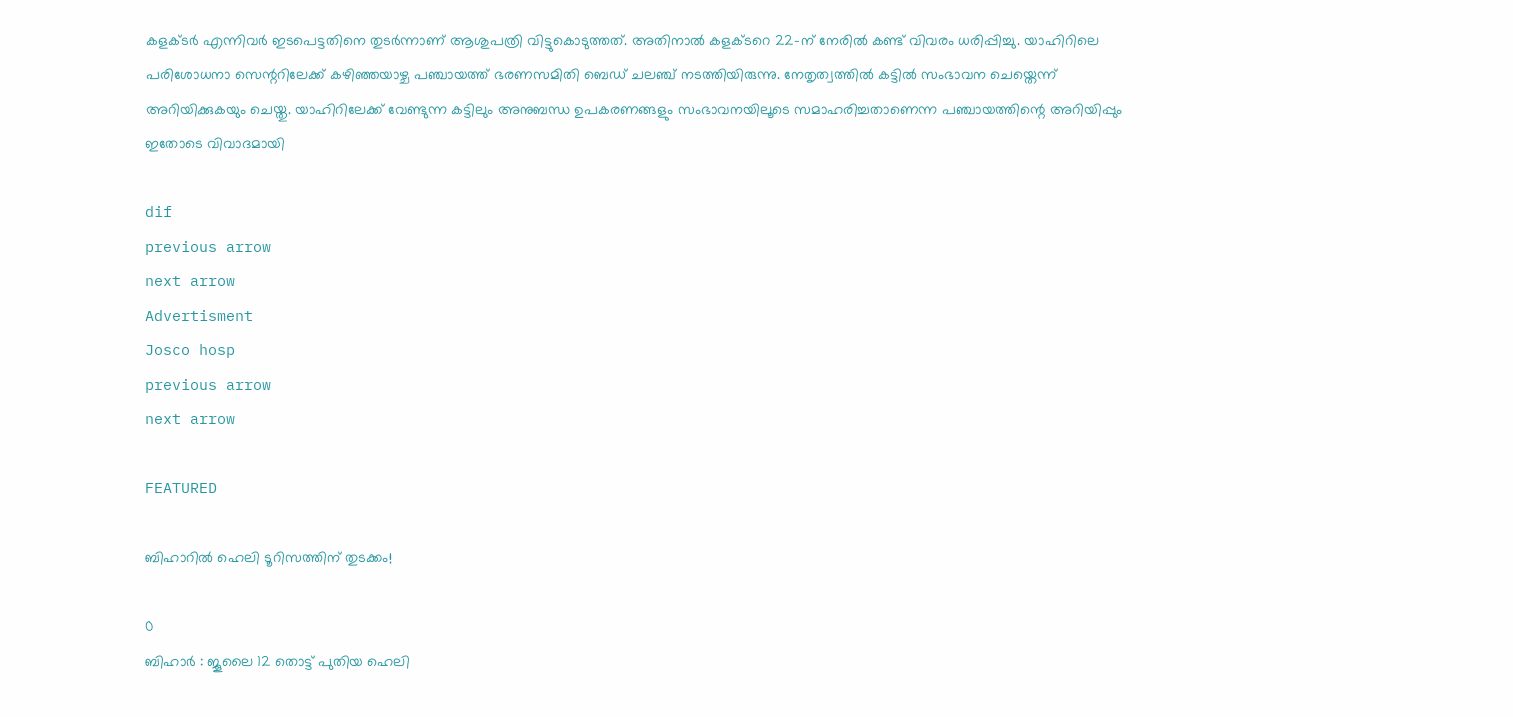കളക്ടർ എന്നിവർ ഇടപെട്ടതിനെ തുടർന്നാണ്‌ ആശുപത്രി വിട്ടുകൊടുത്തത്. അതിനാൽ കളക്ടറെ 22-ന് നേരിൽ കണ്ട് വിവരം ധരിപ്പിച്ചു. യാഹിറിലെ പരിശോധനാ സെന്ററിലേക്ക് കഴിഞ്ഞയാഴ്ച പഞ്ചായത്ത് ഭരണസമിതി ബെഡ് ചലഞ്ച് നടത്തിയിരുന്നു. നേതൃത്വത്തിൽ കട്ടിൽ സംഭാവന ചെയ്തെന്ന് അറിയിക്കുകയും ചെയ്തു. യാഹിറിലേക്ക് വേണ്ടുന്ന കട്ടിലും അനുബന്ധ ഉപകരണങ്ങളും സംഭാവനയിലൂടെ സമാഹരിച്ചതാണെന്ന പഞ്ചായത്തിന്റെ അറിയിപ്പും ഇതോടെ വിവാദമായി

dif
previous arrow
next arrow
Advertisment
Josco hosp
previous arrow
next arrow

FEATURED

ബിഹാറിൽ ഹെലി ടൂറിസത്തിന് തുടക്കം!

0
ബിഹാർ : ജൂലൈ 12 തൊട്ട് പുതിയ ഹെലി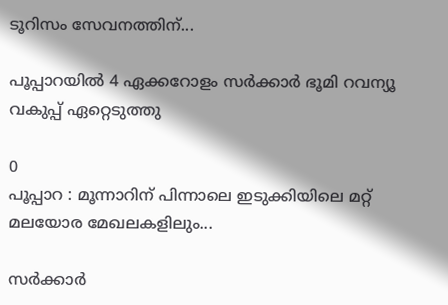ടൂറിസം സേവനത്തിന്...

പൂപ്പാറയിൽ 4 ഏക്കറോളം സർക്കാർ ഭൂമി റവന്യൂ വകുപ്പ് ഏറ്റെടുത്തു

0
പൂപ്പാറ : മൂന്നാറിന് പിന്നാലെ ഇടുക്കിയിലെ മറ്റ് മലയോര മേഖലകളിലും...

സര്‍ക്കാര്‍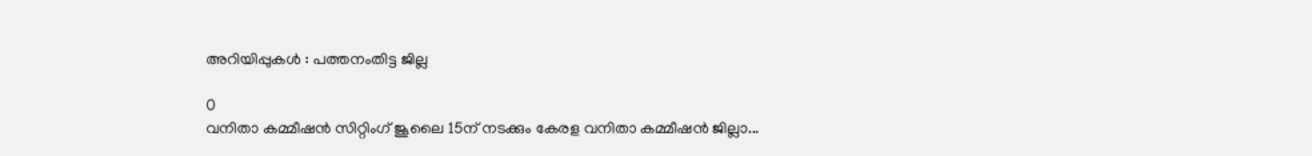അറിയിപ്പുകള്‍ : പത്തനംതിട്ട ജില്ല

0
വനിതാ കമ്മീഷന്‍ സിറ്റിംഗ് ജൂലൈ 15ന് നടക്കും കേരള വനിതാ കമ്മീഷന്‍ ജില്ലാ...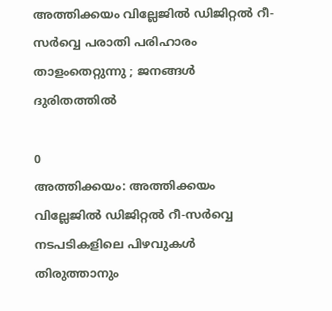അത്തിക്കയം വില്ലേജിൽ ഡിജിറ്റൽ റീ-സർവ്വെ പരാതി പരിഹാരം താളംതെറ്റുന്നു ; ജനങ്ങൾ ദുരിതത്തിൽ

0
അത്തിക്കയം: അത്തിക്കയം വില്ലേജിൽ ഡിജിറ്റൽ റീ-സർവ്വെ നടപടികളിലെ പിഴവുകൾ തിരുത്താനും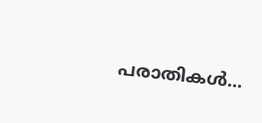പരാതികൾ...